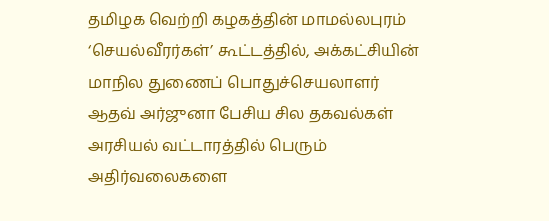தமிழக வெற்றி கழகத்தின் மாமல்லபுரம் ‘செயல்வீரர்கள்’ கூட்டத்தில், அக்கட்சியின் மாநில துணைப் பொதுச்செயலாளர் ஆதவ் அர்ஜுனா பேசிய சில தகவல்கள் அரசியல் வட்டாரத்தில் பெரும் அதிர்வலைகளை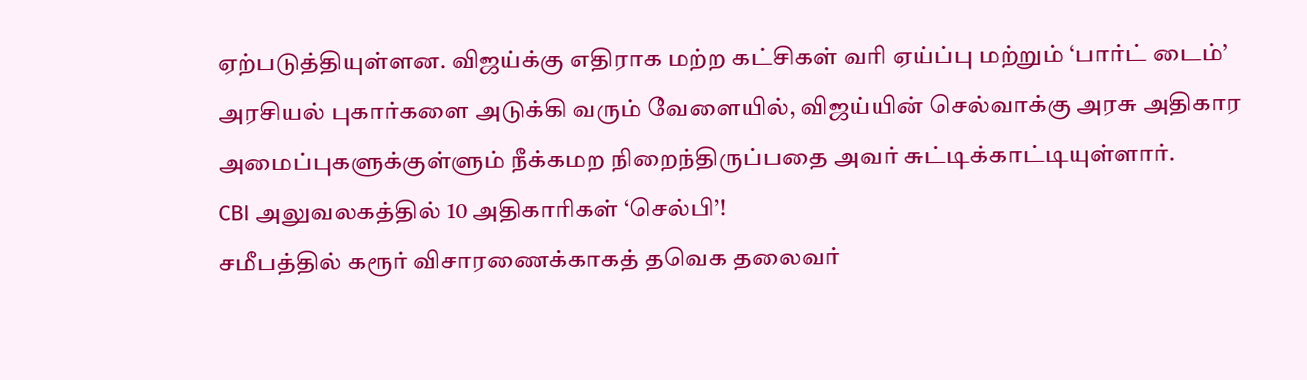ஏற்படுத்தியுள்ளன. விஜய்க்கு எதிராக மற்ற கட்சிகள் வரி ஏய்ப்பு மற்றும் ‘பார்ட் டைம்’ அரசியல் புகார்களை அடுக்கி வரும் வேளையில், விஜய்யின் செல்வாக்கு அரசு அதிகார அமைப்புகளுக்குள்ளும் நீக்கமற நிறைந்திருப்பதை அவர் சுட்டிக்காட்டியுள்ளார்.
CBI அலுவலகத்தில் 10 அதிகாரிகள் ‘செல்பி’!
சமீபத்தில் கரூர் விசாரணைக்காகத் தவெக தலைவர்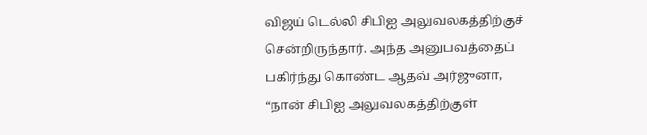விஜய் டெல்லி சிபிஐ அலுவலகத்திற்குச் சென்றிருந்தார். அந்த அனுபவத்தைப் பகிர்ந்து கொண்ட ஆதவ் அர்ஜுனா, “நான் சிபிஐ அலுவலகத்திற்குள்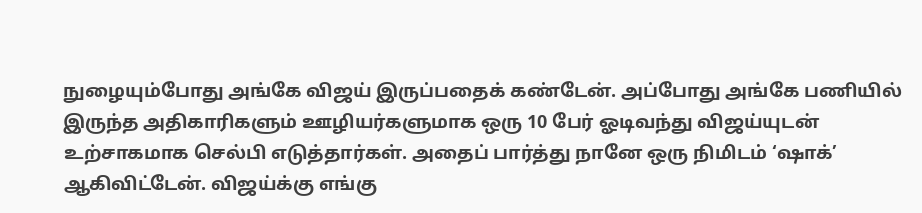நுழையும்போது அங்கே விஜய் இருப்பதைக் கண்டேன். அப்போது அங்கே பணியில் இருந்த அதிகாரிகளும் ஊழியர்களுமாக ஒரு 10 பேர் ஓடிவந்து விஜய்யுடன் உற்சாகமாக செல்பி எடுத்தார்கள். அதைப் பார்த்து நானே ஒரு நிமிடம் ‘ஷாக்’ ஆகிவிட்டேன். விஜய்க்கு எங்கு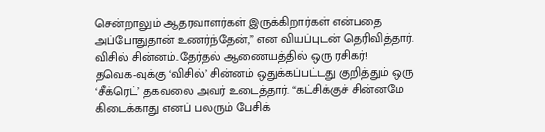சென்றாலும் ஆதரவாளர்கள் இருக்கிறார்கள் என்பதை அப்போதுதான் உணர்ந்தேன்,” என வியப்புடன் தெரிவித்தார்.
விசில் சின்னம்..தேர்தல் ஆணையத்தில் ஒரு ரசிகர்!
தவெக-வுக்கு ‘விசில்’ சின்னம் ஒதுக்கப்பட்டது குறித்தும் ஒரு ‘சீக்ரெட்’ தகவலை அவர் உடைத்தார். “கட்சிக்குச் சின்னமே கிடைக்காது எனப் பலரும் பேசிக்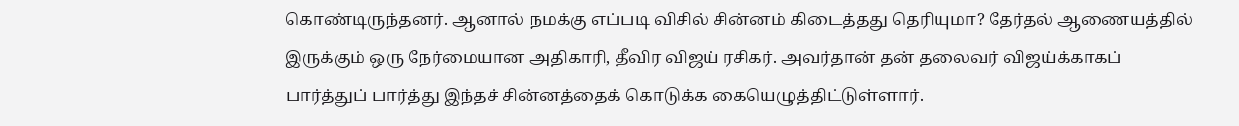கொண்டிருந்தனர். ஆனால் நமக்கு எப்படி விசில் சின்னம் கிடைத்தது தெரியுமா? தேர்தல் ஆணையத்தில் இருக்கும் ஒரு நேர்மையான அதிகாரி, தீவிர விஜய் ரசிகர். அவர்தான் தன் தலைவர் விஜய்க்காகப் பார்த்துப் பார்த்து இந்தச் சின்னத்தைக் கொடுக்க கையெழுத்திட்டுள்ளார்.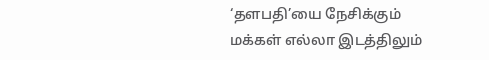‘தளபதி’யை நேசிக்கும் மக்கள் எல்லா இடத்திலும்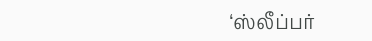‘ஸ்லீப்பர்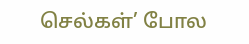செல்கள்’ போல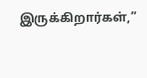இருக்கிறார்கள்,”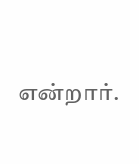என்றார்.